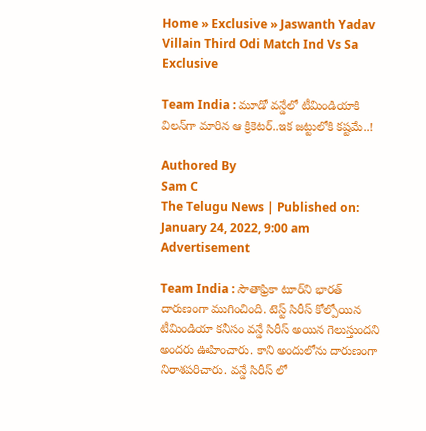Home » Exclusive » Jaswanth Yadav Villain Third Odi Match Ind Vs Sa
Exclusive

Team India : మూడో వ‌న్డేలో టీమిండియాకి విల‌న్‌గా మారిన ఆ క్రికెట‌ర్..ఇక జ‌ట్టులోకి క‌ష్ట‌మే..!

Authored By
Sam C
The Telugu News | Published on: January 24, 2022, 9:00 am
Advertisement

Team India : సౌతాఫ్రికా టూర్‌ని భార‌త్ దారుణంగా ముగించింది. టెస్ట్ సిరీస్ కోల్పోయిన టీమిండియా క‌నీసం వ‌న్డే సిరీస్ అయిన గెలుస్తుంద‌ని అంద‌రు ఊహించారు. కాని అందులోను దారుణంగా నిరాశ‌ప‌రిచారు. వన్డే సిరీస్ లో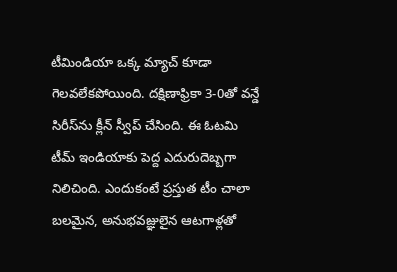టీమిండియా ఒక్క మ్యాచ్ కూడా గెలవలేకపోయింది. దక్షిణాఫ్రికా 3-0తో వన్డే సిరీస్‌ను క్లీన్ స్వీప్ చేసింది. ఈ ఓటమి టీమ్ ఇండియాకు పెద్ద ఎదురుదెబ్బగా నిలిచింది. ఎందుకంటే ప్రస్తుత టీం చాలా బలమైన, అనుభవజ్ఞులైన ఆటగాళ్లతో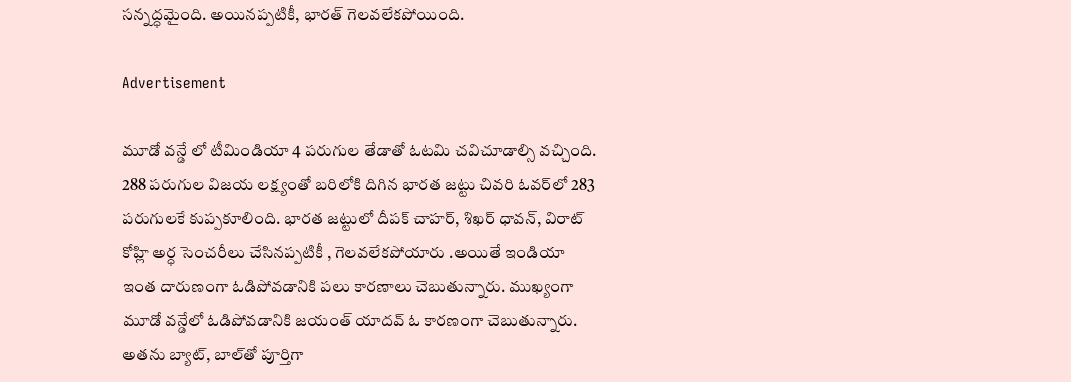సన్నద్ధమైంది. అయినప్పటికీ, భారత్ గెలవలేకపోయింది.

Advertisement

మూడో వన్డే లో టీమిండియా 4 పరుగుల తేడాతో ఓటమి చవిచూడాల్సి వచ్చింది. 288 పరుగుల విజయ లక్ష్యంతో బరిలోకి దిగిన భారత జట్టు చివరి ఓవర్‌లో 283 పరుగులకే కుప్పకూలింది. భారత జట్టులో దీపక్ చాహర్, శిఖర్ ధావన్, విరాట్ కోహ్లి అర్ధ సెంచరీలు చేసినప్పటికీ , గెలవలేకపోయారు .అయితే ఇండియా ఇంత దారుణంగా ఓడిపోవ‌డానికి ప‌లు కార‌ణాలు చెబుతున్నారు. ముఖ్యంగా మూడో వ‌న్డేలో ఓడిపోవ‌డానికి జ‌యంత్ యాద‌వ్ ఓ కార‌ణంగా చెబుతున్నారు. అతను బ్యాట్, బాల్‌తో పూర్తిగా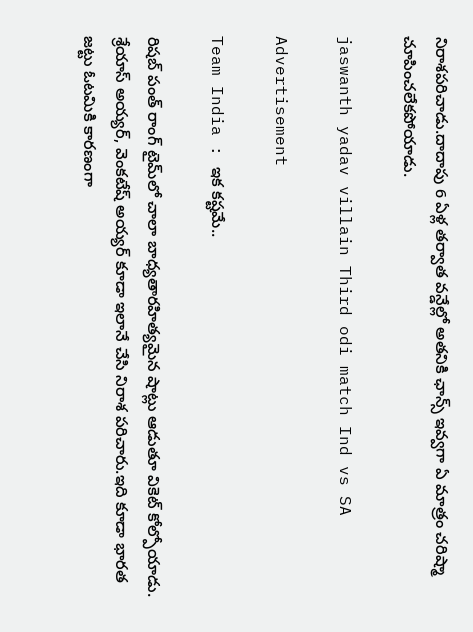నిరాశ‌ప‌రిచాడు.దాదాపు 6 ఏళ్ల త‌ర్వాత వ‌న్డేల్లో అత‌నికి ఛాన్స్ ఇవ్వగా ఏ మాత్రం చ‌రిష్మా చూపించ‌లేకపోయాడు.

jaswanth yadav villain Third odi match Ind vs SA

Advertisement

Team India : ఇక క‌ష్ట‌మే..

రిషబ్ పంత్ రాంగ్ టైమ్‌లో చాలా బాధ్యతారహిత్యమైన షాట్లు ఆడుతూ వికెట్ కోల్పోయాడు. శ్రేయాస్ అయ్యర్, వెంకటేష్ అయ్యర్ కూడా ఇలానే చేసి నిరాశ పరిచారు.ఇది కూడా భార‌త జ‌ట్టు ఓట‌మికి కార‌ణంగా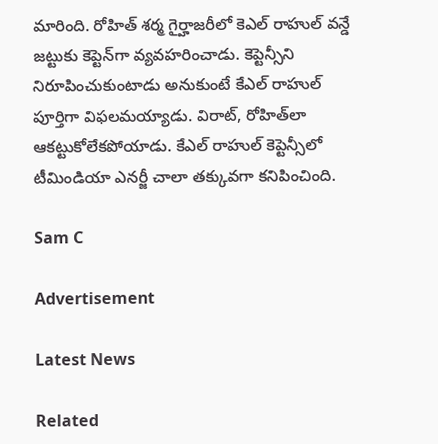మారింది. రోహిత్ శర్మ గైర్హాజరీలో కెఎల్ రాహుల్ వన్డే జట్టుకు కెప్టెన్‌గా వ్యవహరించాడు. కెప్టెన్సీని నిరూపించుకుంటాడు అనుకుంటే కేఎల్ రాహుల్ పూర్తిగా విఫలమయ్యాడు. విరాట్, రోహిత్‌లా ఆకట్టుకోలేకపోయాడు. కేఎల్ రాహుల్ కెప్టెన్సీలో టీమిండియా ఎనర్జీ చాలా తక్కువగా కనిపించింది.

Sam C

Advertisement

Latest News

Related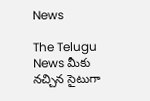News

The Telugu News మీకు నచ్చిన సైటుగా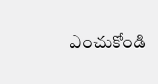ఎంచుకోండి